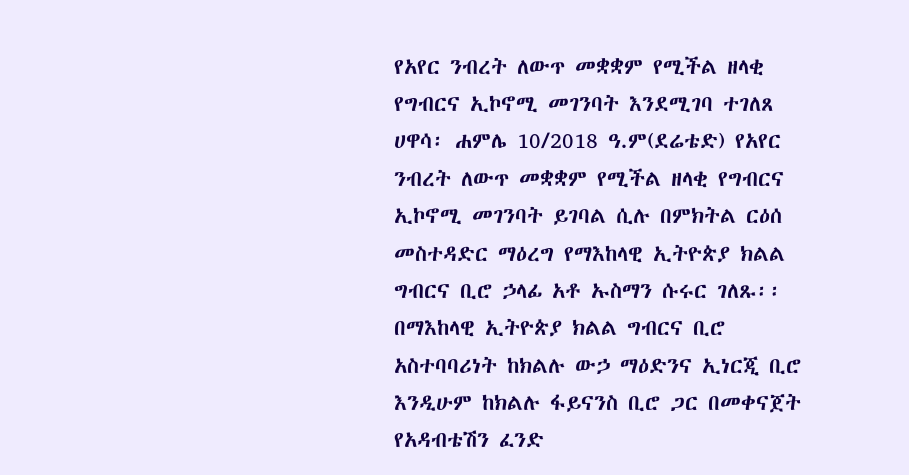የአየር ንብረት ለውጥ መቋቋም የሚችል ዘላቂ የግብርና ኢኮኖሚ መገንባት እንደሚገባ ተገለጸ
ሀዋሳ፡ ሐምሌ 10/2018 ዓ.ም(ደሬቴድ) የአየር ንብረት ለውጥ መቋቋም የሚችል ዘላቂ የግብርና ኢኮኖሚ መገንባት ይገባል ሲሉ በምክትል ርዕሰ መስተዳድር ማዕረግ የማእከላዊ ኢትዮጵያ ክልል ግብርና ቢሮ ኃላፊ አቶ ኡስማን ሱሩር ገለጹ፡፡
በማእከላዊ ኢትዮጵያ ክልል ግብርና ቢሮ አስተባባሪነት ከክልሉ ውኃ ማዕድንና ኢነርጂ ቢሮ እንዲሁም ከክልሉ ፋይናንስ ቢሮ ጋር በመቀናጀት የአዳብቴሽን ፈንድ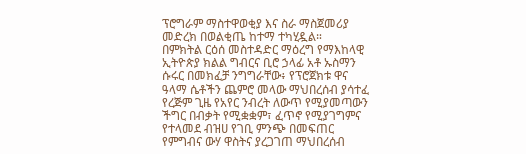ፕሮግራም ማስተዋወቂያ እና ስራ ማስጀመሪያ መድረክ በወልቂጤ ከተማ ተካሂዷል።
በምክትል ርዕሰ መስተዳድር ማዕረግ የማእከላዊ ኢትዮጵያ ክልል ግብርና ቢሮ ኃላፊ አቶ ኡስማን ሱሩር በመክፈቻ ንግግራቸው፥ የፕሮጀክቱ ዋና ዓላማ ሴቶችን ጨምሮ መላው ማህበረሰብ ያሳተፈ የረጅም ጊዜ የአየር ንብረት ለውጥ የሚያመጣውን ችግር በብቃት የሚቋቋም፣ ፈጥኖ የሚያገግምና የተላመደ ብዝሀ የገቢ ምንጭ በመፍጠር የምግብና ውሃ ዋስትና ያረጋገጠ ማህበረሰብ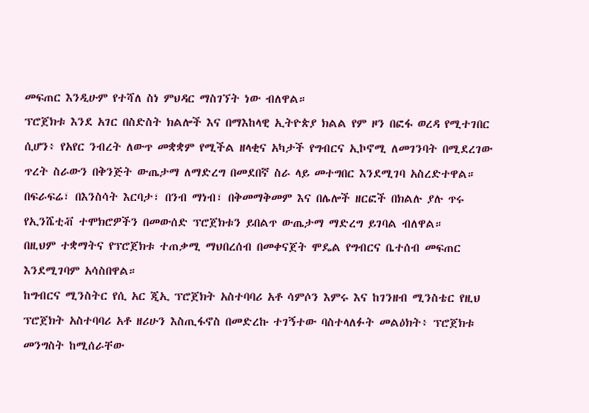መፍጠር እንዲሁም የተሻለ ስነ ምህዳር ማስገኘት ነው ብለዋል።
ፕሮጀክቱ እንደ አገር በስድስት ክልሎች እና በማእከላዊ ኢትዮጵያ ክልል የም ዞን በፎፋ ወረዳ የሚተገበር ሲሆን፥ የአየር ንብረት ለውጥ መቋቋም የሚችል ዘላቂና አካታች የግብርና ኢኮኖሚ ለመገንባት በሚደረገው ጥረት ስራውን በቅንጅት ውጤታማ ለማድረግ በመደበኛ ስራ ላይ መተግበር እንደሚገባ አስረድተዋል።
በፍራፍሬ፣ በእንስሳት እርባታ፣ በንብ ማነብ፣ በቅመማቅመም እና በሌሎች ዘርፎች በክልሉ ያሉ ጥሩ የኢንሼቲቭ ተሞክሮዎችን በመውሰድ ፕሮጀክቱን ይበልጥ ውጤታማ ማድረግ ይገባል ብለዋል።
በዚህም ተቋማትና የፕሮጀክቱ ተጠቃሚ ማህበረሰብ በመቀናጀት ሞዴል የግብርና ቤተሰብ መፍጠር እንደሚገባም አሳስበዋል።
ከግብርና ሚንስትር የሲ አር ጂኢ ፕሮጀክት አስተባባሪ አቶ ሳምሶን እምሩ እና ከገንዘብ ሚንስቴር የዚህ ፕሮጀክት አስተባባሪ አቶ ዘሪሁን እስጢፋኖስ በመድረኩ ተገኝተው ባስተላለፉት መልዕክት፥ ፕሮጀክቱ መንግስት ከሚሰራቸው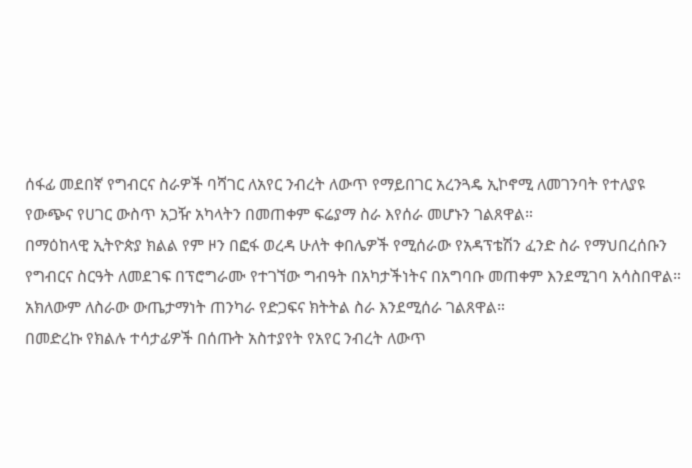ሰፋፊ መደበኛ የግብርና ስራዎች ባሻገር ለአየር ንብረት ለውጥ የማይበገር አረንጓዴ ኢኮኖሚ ለመገንባት የተለያዩ የውጭና የሀገር ውስጥ አጋዥ አካላትን በመጠቀም ፍሬያማ ስራ እየሰራ መሆኑን ገልጸዋል።
በማዕከላዊ ኢትዮጵያ ክልል የም ዞን በፎፋ ወረዳ ሁለት ቀበሌዎች የሚሰራው የአዳፕቴሽን ፈንድ ስራ የማህበረሰቡን የግብርና ስርዓት ለመደገፍ በፕሮግራሙ የተገኘው ግብዓት በአካታችነትና በአግባቡ መጠቀም እንደሚገባ አሳስበዋል።
አክለውም ለስራው ውጤታማነት ጠንካራ የድጋፍና ክትትል ስራ እንደሚሰራ ገልጸዋል።
በመድረኩ የክልሉ ተሳታፊዎች በሰጡት አስተያየት የአየር ንብረት ለውጥ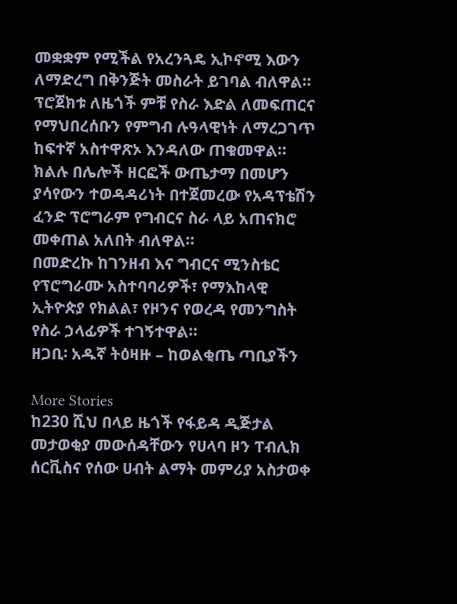መቋቋም የሚችል የአረንጓዴ ኢኮኖሚ እውን ለማድረግ በቅንጅት መስራት ይገባል ብለዋል።
ፕሮጀክቱ ለዜጎች ምቹ የስራ እድል ለመፍጠርና የማህበረሰቡን የምግብ ሉዓላዊነት ለማረጋገጥ ከፍተኛ አስተዋጽኦ እንዳለው ጠቁመዋል።
ክልሉ በሌሎች ዘርፎች ውጤታማ በመሆን ያሳየውን ተወዳዳሪነት በተጀመረው የአዳፕቴሽን ፈንድ ፕሮግራም የግብርና ስራ ላይ አጠናክሮ መቀጠል አለበት ብለዋል።
በመድረኩ ከገንዘብ እና ግብርና ሚንስቴር የፕሮግራሙ አስተባባሪዎች፣ የማእከላዊ ኢትዮጵያ የክልል፣ የዞንና የወረዳ የመንግስት የስራ ኃላፊዎች ተገኝተዋል።
ዘጋቢ፡ አዱኛ ትዕዛዙ – ከወልቂጤ ጣቢያችን

More Stories
ከ230 ሺህ በላይ ዜጎች የፋይዳ ዲጅታል መታወቂያ መውሰዳቸውን የሀላባ ዞን ፐብሊክ ሰርቪስና የሰው ሀብት ልማት መምሪያ አስታወቀ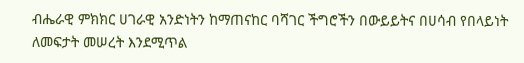ብሔራዊ ምክክር ሀገራዊ አንድነትን ከማጠናከር ባሻገር ችግሮችን በውይይትና በሀሳብ የበላይነት ለመፍታት መሠረት እንደሚጥል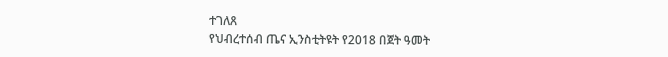ተገለጸ
የህብረተሰብ ጤና ኢንስቲትዩት የ2018 በጀት ዓመት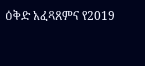ዕቅድ አፈጻጸምና የ2019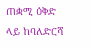ጠቋሚ ዕቅድ ላይ ከባለድርሻ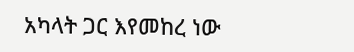አካላት ጋር እየመከረ ነው